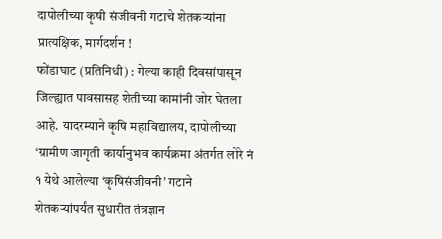दापोलीच्या कृषी संजीवनी गटाचे शेतकऱ्यांना प्रात्यक्षिक, मार्गदर्शन !
फोंडाघाट (प्रतिनिधी) : गेल्या काही दिवसांपासून जिल्ह्यात पावसासह शेतीच्या कामांनी जोर घेतला आहे. यादरम्याने कृषि महाविद्यालय, दापोलीच्या ‘ग्रामीण जागृती कार्यानुभव कार्यक्रमा अंतर्गत लोरे नं १ येथे आलेल्या ‘कृषिसंजीवनी’ गटाने शेतकऱ्यांपर्यंत सुधारीत तंत्रज्ञान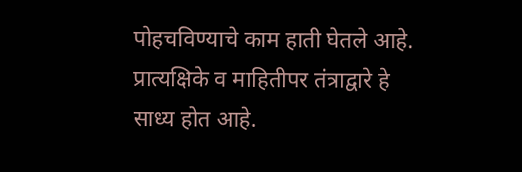पोहचविण्याचे काम हाती घेतले आहे.
प्रात्यक्षिके व माहितीपर तंत्राद्वारे हे साध्य होत आहे.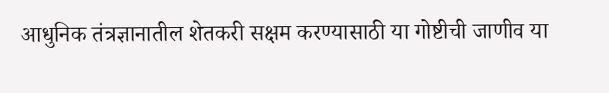आधुनिक तंत्रज्ञानातील शेतकरी सक्षम करण्यासाठी या गोष्टीची जाणीव या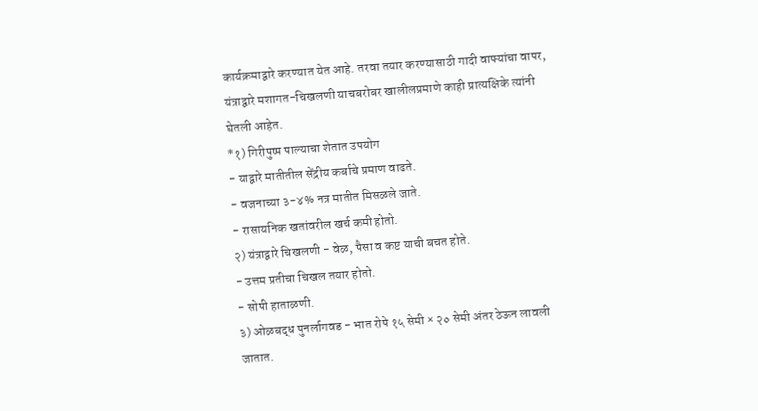कार्यक्रमाद्वारे करण्यात येत आहे. तरवा तयार करण्यासाठी गादी वाफ्यांचा वापर, यंत्राद्वारे मशागत-चिखलणी याचबरोबर खालीलप्रमाणे काही प्रात्यक्षिके त्यांनी घेतली आहेत.
*१) गिरीपुष्प पाल्याचा शेतात उपयोग
- याद्वारे मातीतील सेंद्रीय कर्बाचे प्रमाण वाढते.
- वजनाच्या ३-४% नत्र मातीत मिसळले जाते.
- रासायनिक खतांवरील खर्च कमी होतो.
२) यंत्राद्वारे चिखलणी - वेळ, पैसा व कष्ट याची बचत होते.
- उत्तम प्रतीचा चिखल तयार होतो.
- सोपी हाताळणी.
३) ओळबद्ध पुनर्लागवड - भात रोपे १५ सेमी × २० सेमी अंतर ठेऊन लावली जातात.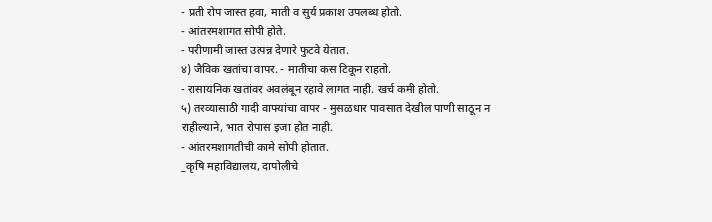- प्रती रोप जास्त हवा, माती व सुर्य प्रकाश उपलब्ध होतो.
- आंतरमशागत सोपी होते.
- परीणामी जास्त उत्पन्न देणारे फुटवे येतात.
४) जैविक खतांचा वापर. - मातीचा कस टिकून राहतो.
- रासायनिक खतांवर अवलंबून रहावे लागत नाही. खर्च कमी होतो.
५) तरव्यासाठी गादी वाफ्यांचा वापर - मुसळधार पावसात देखील पाणी साठून न राहील्याने, भात रोपास इजा होत नाही.
- आंतरमशागतीची कामे सोपी होतात.
_कृषि महाविद्यालय, दापोलीचे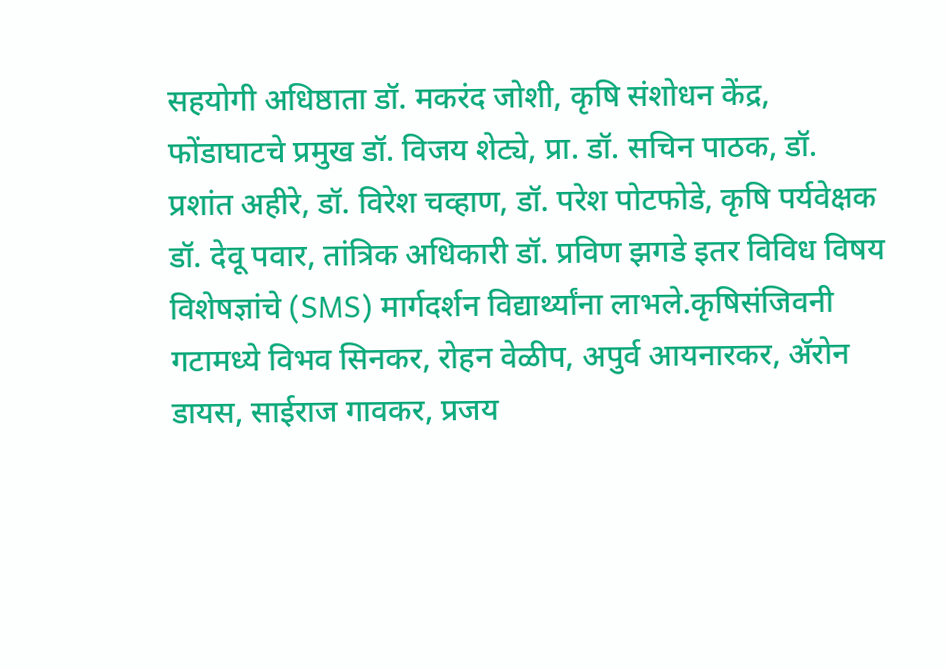सहयोगी अधिष्ठाता डॉ. मकरंद जोशी, कृषि संशोधन केंद्र, फोंडाघाटचे प्रमुख डॉ. विजय शेट्ये, प्रा. डॉ. सचिन पाठक, डॉ. प्रशांत अहीरे, डॉ. विरेश चव्हाण, डॉ. परेश पोटफोडे, कृषि पर्यवेक्षक डॉ. देवू पवार, तांत्रिक अधिकारी डॉ. प्रविण झगडे इतर विविध विषय विशेषज्ञांचे (SMS) मार्गदर्शन विद्यार्थ्यांना लाभले.कृषिसंजिवनी गटामध्ये विभव सिनकर, रोहन वेळीप, अपुर्व आयनारकर, ॲरोन डायस, साईराज गावकर, प्रजय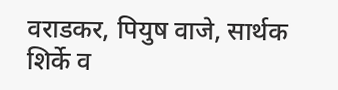वराडकर, पियुष वाजे, सार्थक शिर्के व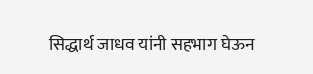सिद्धार्थ जाधव यांनी सहभाग घेऊन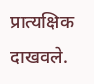प्रात्यक्षिक दाखवले.